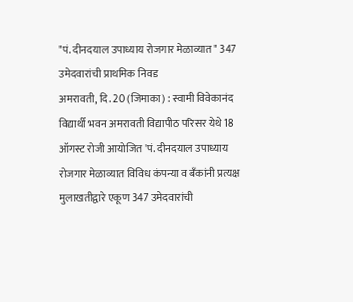"पं. दीनदयाल उपाध्याय रोजगार मेळाव्यात" 347 उमेदवारांची प्राथमिक निवड
अमरावती, दि. 20 (जिमाका) : स्वामी विवेकानंद विद्यार्थी भवन अमरावती विद्यापीठ परिसर येथे 18 ऑगस्ट रोजी आयोजित 'पं. दीनदयाल उपाध्याय रोजगार मेळाव्यात विविध कंपन्या व बँकांनी प्रत्यक्ष मुलाखतीद्वारे एकूण 347 उमेदवारांची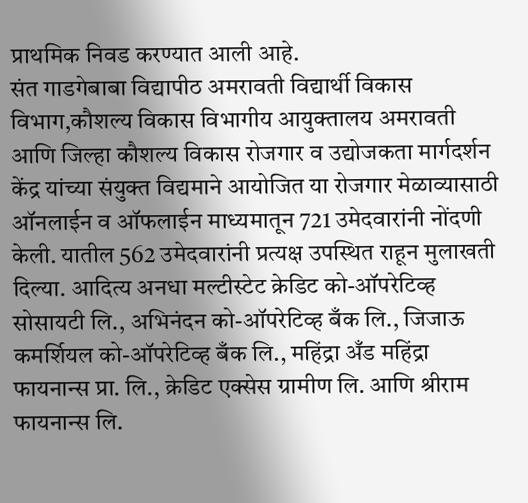प्राथमिक निवड करण्यात आली आहे.
संत गाडगेबाबा विद्यापीठ अमरावती विद्यार्थी विकास विभाग,कौशल्य विकास विभागीय आयुक्तालय अमरावती आणि जिल्हा कौशल्य विकास रोजगार व उद्योजकता मार्गदर्शन केंद्र यांच्या संयुक्त विद्यमाने आयोजित या रोजगार मेळाव्यासाठी ऑनलाईन व ऑफलाईन माध्यमातून 721 उमेदवारांनी नोंदणी केली. यातील 562 उमेदवारांनी प्रत्यक्ष उपस्थित राहून मुलाखती दिल्या. आदित्य अनधा मल्टीस्टेट क्रेडिट को-ऑपरेटिव्ह सोसायटी लि., अभिनंदन को-ऑपरेटिव्ह बँक लि., जिजाऊ कमर्शियल को-ऑपरेटिव्ह बँक लि., महिंद्रा अँड महिंद्रा फायनान्स प्रा. लि., क्रेडिट एक्सेस ग्रामीण लि. आणि श्रीराम फायनान्स लि.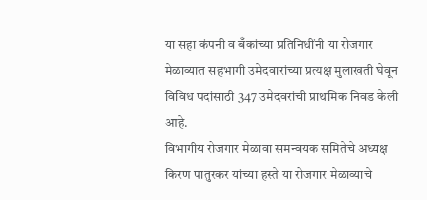या सहा कंपनी व बँकांच्या प्रतिनिधींनी या रोजगार मेळाव्यात सहभागी उमेदवारांच्या प्रत्यक्ष मुलाखती घेवून विविध पदांसाठी 347 उमेदवरांची प्राथमिक निवड केली आहे.
विभागीय रोजगार मेळावा समन्वयक समितेचे अध्यक्ष किरण पातुरकर यांच्या हस्ते या रोजगार मेळाव्याचे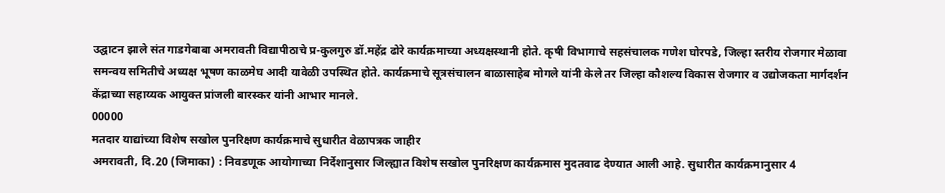उद्घाटन झाले संत गाडगेबाबा अमरावती विद्यापीठाचे प्र-कुलगुरु डॉ.महेंद्र ढोरे कार्यक्रमाच्या अध्यक्षस्थानी होते. कृषी विभागाचे सहसंचालक गणेश घोरपडे, जिल्हा स्तरीय रोजगार मेळावा समन्वय समितीचे अध्यक्ष भूषण काळमेघ आदी यावेळी उपस्थित होते. कार्यक्रमाचे सूत्रसंचालन बाळासाहेब मोगले यांनी केले तर जिल्हा कौशल्य विकास रोजगार व उद्योजकता मार्गदर्शन केंद्राच्या सहाय्यक आयुक्त प्रांजली बारस्कर यांनी आभार मानले.
00000
मतदार याद्यांच्या विशेष सखोल पुनरिक्षण कार्यक्रमाचे सुधारीत वेळापत्रक जाहीर
अमरावती, दि.20 (जिमाका) : निवडणूक आयोगाच्या निर्देशानुसार जिल्ह्यात विशेष सखोल पुनरिक्षण कार्यक्रमास मुदतवाढ देण्यात आली आहे. सुधारीत कार्यक्रमानुसार 4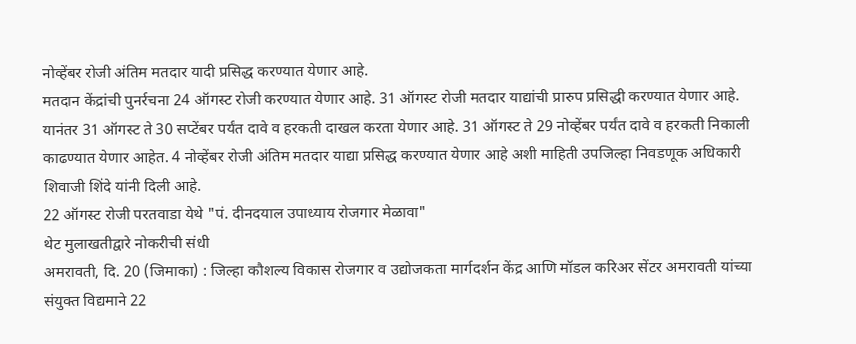नोव्हेंबर रोजी अंतिम मतदार यादी प्रसिद्ध करण्यात येणार आहे.
मतदान केंद्रांची पुनर्रचना 24 ऑगस्ट रोजी करण्यात येणार आहे. 31 ऑगस्ट रोजी मतदार याद्यांची प्रारुप प्रसिद्धी करण्यात येणार आहे. यानंतर 31 ऑगस्ट ते 30 सप्टेंबर पर्यंत दावे व हरकती दाखल करता येणार आहे. 31 ऑगस्ट ते 29 नोव्हेंबर पर्यंत दावे व हरकती निकाली काढण्यात येणार आहेत. 4 नोव्हेंबर रोजी अंतिम मतदार याद्या प्रसिद्ध करण्यात येणार आहे अशी माहिती उपजिल्हा निवडणूक अधिकारी शिवाजी शिंदे यांनी दिली आहे.
22 ऑगस्ट रोजी परतवाडा येथे "पं. दीनदयाल उपाध्याय रोजगार मेळावा"
थेट मुलाखतीद्वारे नोकरीची संधी
अमरावती, दि. 20 (जिमाका) : जिल्हा कौशल्य विकास रोजगार व उद्योजकता मार्गदर्शन केंद्र आणि मॉडल करिअर सेंटर अमरावती यांच्या संयुक्त विद्यमाने 22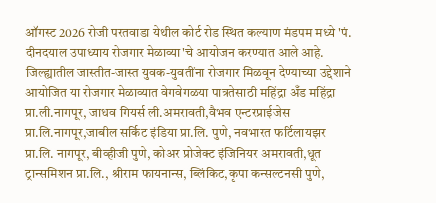ऑगस्ट 2026 रोजी परतवाडा येथील कोर्ट रोड स्थित कल्याण मंडपम मध्ये 'पं. दीनदयाल उपाध्याय रोजगार मेळाव्या'चे आयोजन करण्यात आले आहे.
जिल्ह्यातील जास्तीत-जास्त युवक-युवतींना रोजगार मिळवून देण्याच्या उद्देशाने आयोजित या रोजगार मेळाव्यात वेगवेगळया पात्रतेसाठी महिंद्रा अँड महिंद्रा प्रा.ली.नागपूर, जाधव गियर्स ली.अमरावती,वैभव एन्टरप्राईजेस प्रा.लि.नागपूर,जाबील सर्किट इंडिया प्रा.लि. पुणे, नवभारत फर्टिलायझर प्रा.लि. नागपूर, बीव्हीजी पुणे, कोअर प्रोजेक्ट इंजिनियर अमरावती,धूत ट्रान्समिशन प्रा.लि., श्रीराम फायनान्स, ब्लिंकिट,कृपा कन्सल्टनसी पुणे,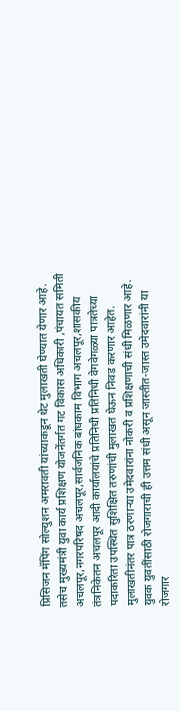प्रिसिजन मॅपिंग सोल्युशन अमरावती यांच्याकडून थेट मुलाखती घेण्यात येणार आहे. तसेच मुख्यमंत्री युवा कार्य प्रशिक्षण योजनेंतर्गत गट विकास अधिकारी ,पंचायत समिती अचलपूर,नगरपरिषद अचलपूर,सार्वजनिक बांधकाम विभाग अचलपूर,शासकीय तंत्रनिकेतन अचलपूर आदी कार्यालयांचे प्रतिनिधी प्रतिनिधी वेगवेगळ्या पात्रतेच्या पदाकरिता उपस्थित सुशिक्षित तरुणांची मुलाखत घेऊन निवड करणार आहेत. मुलाखतीनंतर पात्र ठरणाऱ्या उमेदवारांना नोकरी व प्रशिक्षणाची संधी मिळणार आहे.
युवक युवतींसाठी रोजगाराची ही उत्तम संधी असून जास्तीत-जास्त उमेदवारांनी या रोजगार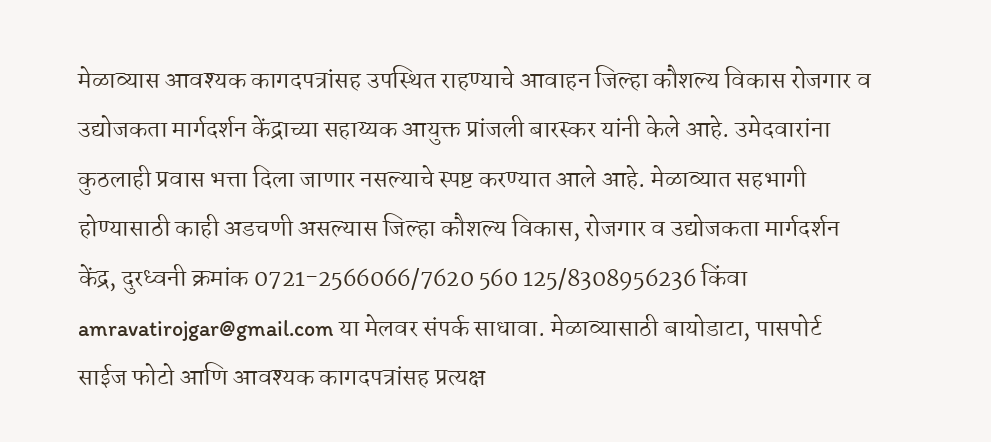मेळाव्यास आवश्यक कागदपत्रांसह उपस्थित राहण्याचे आवाहन जिल्हा कौशल्य विकास रोजगार व उद्योजकता मार्गदर्शन केंद्राच्या सहाय्यक आयुक्त प्रांजली बारस्कर यांनी केले आहे. उमेदवारांना कुठलाही प्रवास भत्ता दिला जाणार नसल्याचे स्पष्ट करण्यात आले आहे. मेळाव्यात सहभागी होण्यासाठी काही अडचणी असल्यास जिल्हा कौशल्य विकास, रोजगार व उद्योजकता मार्गदर्शन केंद्र, दुरध्वनी क्रमांक 0721-2566066/7620 560 125/8308956236 किंवा amravatirojgar@gmail.com या मेलवर संपर्क साधावा. मेळाव्यासाठी बायोडाटा, पासपोर्ट साईज फोटो आणि आवश्यक कागदपत्रांसह प्रत्यक्ष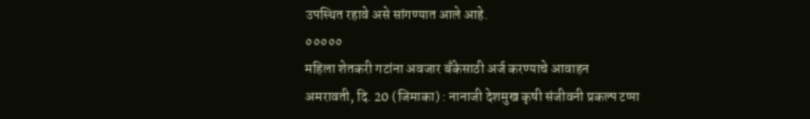उपस्थित रहावे असे सांगण्यात आले आहे.
०००००
महिला शेतकरी गटांना अवजार बँकेसाठी अर्ज करण्याचे आवाहन
अमरावती, दि. 20 (जिमाका) : नानाजी देशमुख कृषी संजीवनी प्रकल्प टप्पा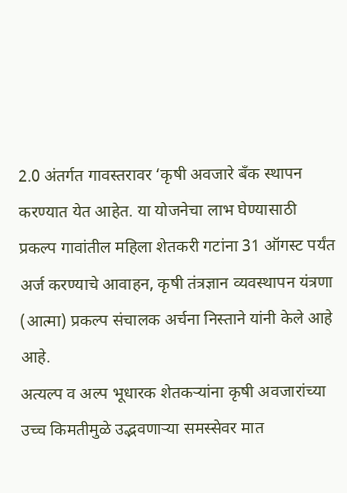2.0 अंतर्गत गावस्तरावर ‘कृषी अवजारे बँक स्थापन करण्यात येत आहेत. या योजनेचा लाभ घेण्यासाठी प्रकल्प गावांतील महिला शेतकरी गटांना 31 ऑगस्ट पर्यंत अर्ज करण्याचे आवाहन, कृषी तंत्रज्ञान व्यवस्थापन यंत्रणा (आत्मा) प्रकल्प संचालक अर्चना निस्ताने यांनी केले आहे आहे.
अत्यल्प व अल्प भूधारक शेतकऱ्यांना कृषी अवजारांच्या उच्च किमतीमुळे उद्भवणाऱ्या समस्सेवर मात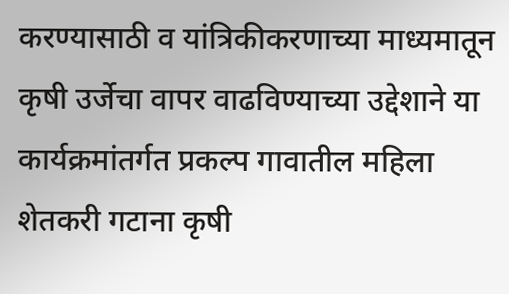करण्यासाठी व यांत्रिकीकरणाच्या माध्यमातून कृषी उर्जेचा वापर वाढविण्याच्या उद्देशाने या कार्यक्रमांतर्गत प्रकल्प गावातील महिला शेतकरी गटाना कृषी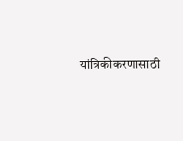यांत्रिकीकरणासाठी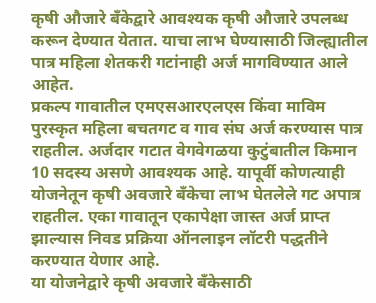कृषी औजारे बँकेद्वारे आवश्यक कृषी औजारे उपलब्ध करून देण्यात येतात. याचा लाभ घेण्यासाठी जिल्ह्यातील पात्र महिला शेतकरी गटांनाही अर्ज मागविण्यात आले आहेत.
प्रकल्प गावातील एमएसआरएलएस किंवा माविम पुरस्कृत महिला बचतगट व गाव संघ अर्ज करण्यास पात्र राहतील. अर्जदार गटात वेगवेगळया कुटुंबातील किमान 10 सदस्य असणे आवश्यक आहे. यापूर्वी कोणत्याही योजनेतून कृषी अवजारे बँकेचा लाभ घेतलेले गट अपात्र राहतील. एका गावातून एकापेक्षा जास्त अर्ज प्राप्त झाल्यास निवड प्रक्रिया ऑनलाइन लॉटरी पद्धतीने करण्यात येणार आहे.
या योजनेद्वारे कृषी अवजारे बँकेसाठी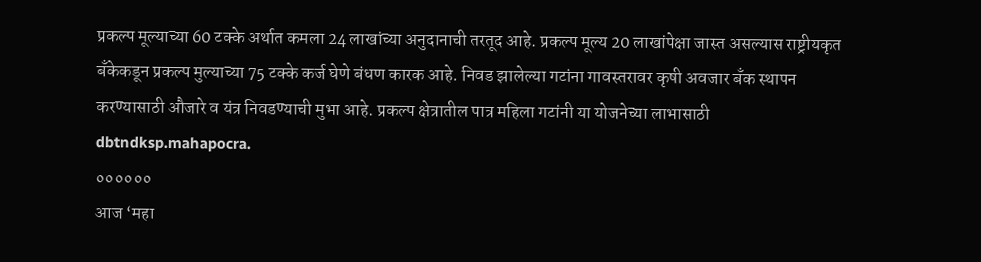प्रकल्प मूल्याच्या 60 टक्के अर्थात कमला 24 लाखांच्या अनुदानाची तरतूद आहे. प्रकल्प मूल्य 20 लाखांपेक्षा जास्त असल्यास राष्ट्रीयकृत बँकेकडून प्रकल्प मुल्याच्या 75 टक्के कर्ज घेणे बंधण कारक आहे. निवड झालेल्या गटांना गावस्तरावर कृषी अवजार बँक स्थापन करण्यासाठी औजारे व यंत्र निवडण्याची मुभा आहे. प्रकल्प क्षेत्रातील पात्र महिला गटांनी या योजनेच्या लाभासाठी dbtndksp.mahapocra.
००००००
आज ‘महा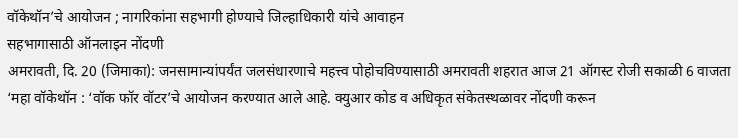वॉकेथॉन’चे आयोजन ; नागरिकांना सहभागी होण्याचे जिल्हाधिकारी यांचे आवाहन
सहभागासाठी ऑनलाइन नोंदणी
अमरावती, दि. 20 (जिमाका): जनसामान्यांपर्यंत जलसंधारणाचे महत्त्व पोहोचविण्यासाठी अमरावती शहरात आज 21 ऑगस्ट रोजी सकाळी 6 वाजता ‘महा वॉकेथॉन : ‘वॉक फॉर वॉटर’चे आयोजन करण्यात आले आहे. क्युआर कोड व अधिकृत संकेतस्थळावर नोंदणी करून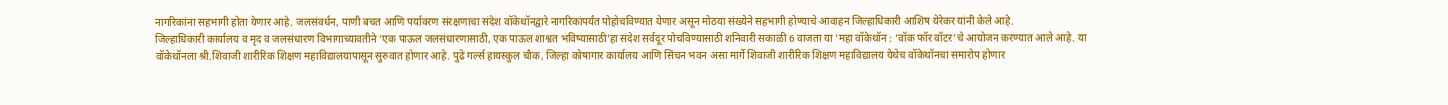नागरिकांना सहभागी होता येणार आहे. जलसंवर्धन, पाणी बचत आणि पर्यावरण संरक्षणाचा संदेश वॉकेथॉनद्वारे नागरिकांपर्यंत पोहोचविण्यात येणार असून मोठया संख्येने सहभागी होण्याचे आवाहन जिल्हाधिकारी आशिष येरेकर यांनी केले आहे.
जिल्हाधिकारी कार्यालय व मृद व जलसंधारण विभागाच्यावतीने ‘एक पाऊल जलसंधारणासाठी, एक पाऊल शाश्वत भविष्यासाठी’हा संदेश सर्वदूर पोचविण्यासाठी शनिवारी सकाळी 6 वाजता या ‘महा वॉकेथॉन : ‘वॉक फॉर वॉटर’चे आयोजन करण्यात आले आहे. या वॉकेथॉनला श्री.शिवाजी शारीरिक शिक्षण महाविद्यालयापासून सुरुवात होणार आहे. पुढे गर्ल्स हायस्कुल चौक, जिल्हा कोषागार कार्यालय आणि सिंचन भवन असा मार्गे शिवाजी शारीरिक शिक्षण महाविद्यालय येथेच वॉकेथॉनचा समारोप होणार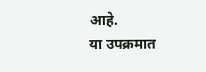आहे.
या उपक्रमात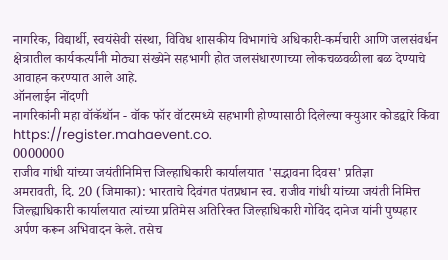नागरिक, विद्यार्थी, स्वयंसेवी संस्था, विविध शासकीय विभागांचे अधिकारी-कर्मचारी आणि जलसंवर्धन क्षेत्रातील कार्यकर्त्यांनी मोठ्या संख्येने सहभागी होत जलसंधारणाच्या लोकचळवळीला बळ देण्याचे आवाहन करण्यात आले आहे.
ऑनलाईन नोंदणी
नागरिकांनी महा वॉकॅथॉन - वॉक फॉर वॉटरमध्ये सहभागी होण्यासाठी दिलेल्या क्युआर कोडद्वारे किंवा https://register.mahaevent.co.
0000000
राजीव गांधी यांच्या जयंतीनिमित्त जिल्हाधिकारी कार्यालयात 'सद्भावना दिवस' प्रतिज्ञा
अमरावती, दि. 20 (जिमाका): भारताचे दिवंगत पंतप्रधान स्व. राजीव गांधी यांच्या जयंती निमित्त जिल्ह्याधिकारी कार्यालयात त्यांच्या प्रतिमेस अतिरिक्त जिल्हाधिकारी गोविंद दानेज यांनी पुष्पहार अर्पण करून अभिवादन केले. तसेच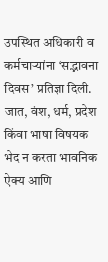उपस्थित अधिकारी व कर्मचाऱ्यांना ‘सद्भावना दिवस’ प्रतिज्ञा दिली.
जात, वंश, धर्म, प्रदेश किंवा भाषा विषयक भेद न करता भावनिक ऐक्य आणि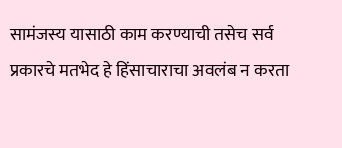सामंजस्य यासाठी काम करण्याची तसेच सर्व प्रकारचे मतभेद हे हिंसाचाराचा अवलंब न करता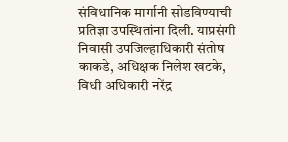संविधानिक मार्गानी सोडविण्याची प्रतिज्ञा उपस्थितांना दिली. याप्रसंगी निवासी उपजिल्हाधिकारी संतोष काकडे, अधिक्षक निलेश खटके, विधी अधिकारी नरेंद्र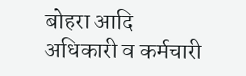बोहरा आदि अधिकारी व कर्मचारी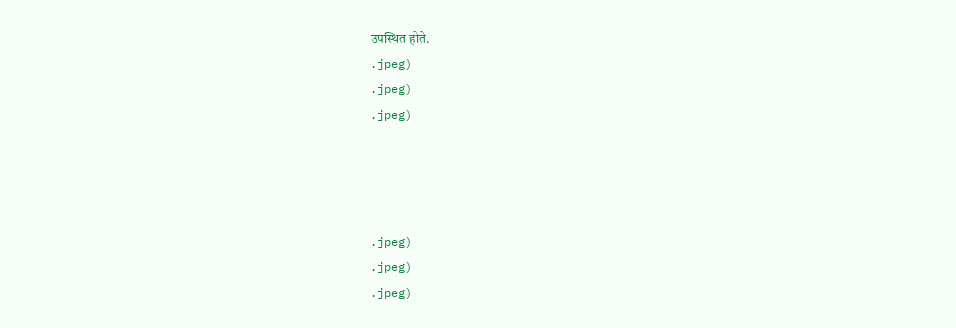उपस्थित होते.
.jpeg)
.jpeg)
.jpeg)




.jpeg)
.jpeg)
.jpeg)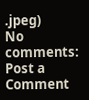.jpeg)
No comments:
Post a Comment